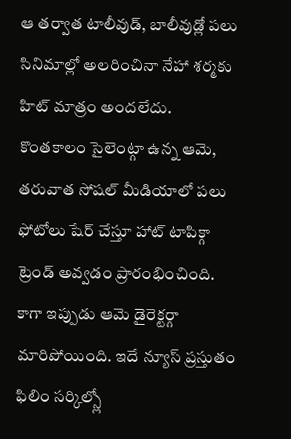ఆ తర్వాత టాలీవుడ్, బాలీవుడ్లో పలు సినిమాల్లో అలరించినా నేహా శర్మకు హిట్ మాత్రం అందలేదు. కొంతకాలం సైలెంట్గా ఉన్న ఆమె, తరువాత సోషల్ మీడియాలో పలు ఫోటోలు షేర్ చేస్తూ హాట్ టాపిక్గా ట్రెండ్ అవ్వడం ప్రారంభించింది. కాగా ఇప్పుడు ఆమె డైరెక్టర్గా మారిపోయింది. ఇదే న్యూస్ ప్రస్తుతం ఫిలిం సర్కిల్స్లో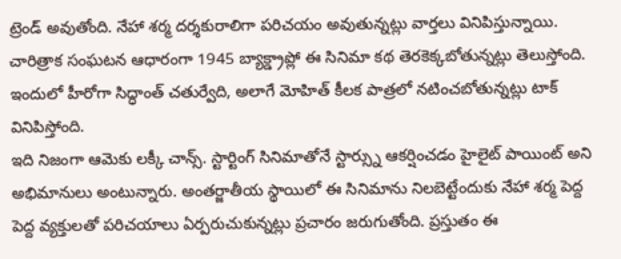ట్రెండ్ అవుతోంది. నేహా శర్మ దర్శకురాలిగా పరిచయం అవుతున్నట్లు వార్తలు వినిపిస్తున్నాయి. చారిత్రాక సంఘటన ఆధారంగా 1945 బ్యాక్డ్రాప్లో ఈ సినిమా కథ తెరకెక్కబోతున్నట్లు తెలుస్తోంది. ఇందులో హీరోగా సిద్ధాంత్ చతుర్వేది, అలాగే మోహిత్ కీలక పాత్రలో నటించబోతున్నట్లు టాక్ వినిపిస్తోంది.
ఇది నిజంగా ఆమెకు లక్కీ చాన్స్. స్టార్టింగ్ సినిమాతోనే స్టార్స్ను ఆకర్షించడం హైలైట్ పాయింట్ అని అభిమానులు అంటున్నారు. అంతర్జాతీయ స్థాయిలో ఈ సినిమాను నిలబెట్టేందుకు నేహా శర్మ పెద్ద పెద్ద వ్యక్తులతో పరిచయాలు ఏర్పరుచుకున్నట్లు ప్రచారం జరుగుతోంది. ప్రస్తుతం ఈ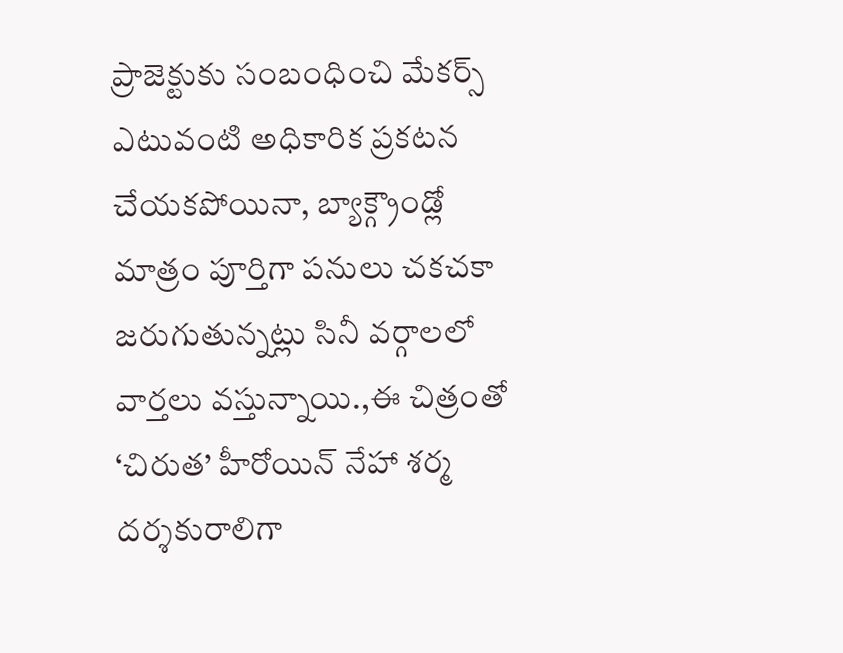ప్రాజెక్టుకు సంబంధించి మేకర్స్ ఎటువంటి అధికారిక ప్రకటన చేయకపోయినా, బ్యాక్గ్రౌండ్లో మాత్రం పూర్తిగా పనులు చకచకా జరుగుతున్నట్లు సినీ వర్గాలలో వార్తలు వస్తున్నాయి.,ఈ చిత్రంతో ‘చిరుత’ హీరోయిన్ నేహా శర్మ దర్శకురాలిగా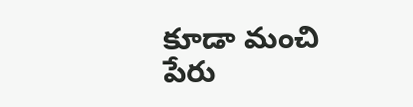కూడా మంచి పేరు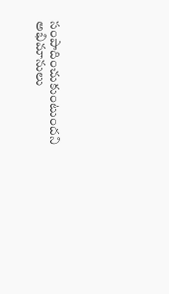సంపాదించుకుంటుందని అభిమానులు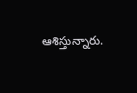ఆశిస్తున్నారు.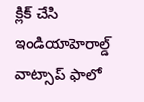క్లిక్ చేసి ఇండియాహెరాల్డ్ వాట్సాప్ ఫాలో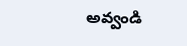అవ్వండి